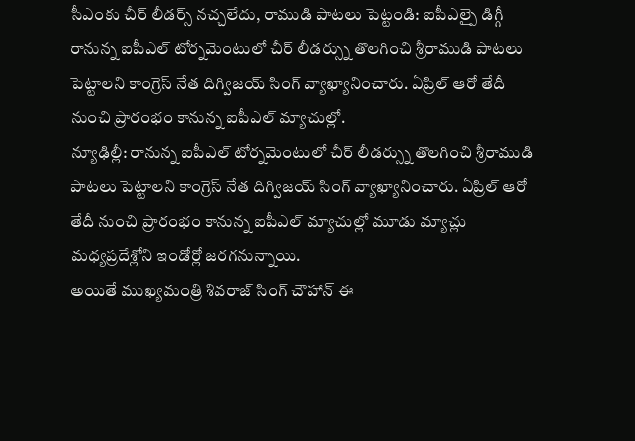సీఎంకు చీర్ లీడర్స్ నచ్చలేదు, రాముడి పాటలు పెట్టండి: ఐపీఎల్పై డిగ్గీ
రానున్న ఐపీఎల్ టోర్నమెంటులో చీర్ లీడర్స్ను తొలగించి శ్రీరాముడి పాటలు పెట్టాలని కాంగ్రెస్ నేత దిగ్విజయ్ సింగ్ వ్యాఖ్యానించారు. ఏప్రిల్ ఆరో తేదీ నుంచి ప్రారంభం కానున్న ఐపీఎల్ మ్యాచుల్లో.
న్యూఢిల్లీ: రానున్న ఐపీఎల్ టోర్నమెంటులో చీర్ లీడర్స్ను తొలగించి శ్రీరాముడి పాటలు పెట్టాలని కాంగ్రెస్ నేత దిగ్విజయ్ సింగ్ వ్యాఖ్యానించారు. ఏప్రిల్ ఆరో తేదీ నుంచి ప్రారంభం కానున్న ఐపీఎల్ మ్యాచుల్లో మూడు మ్యాచ్లు మధ్యప్రదేశ్లోని ఇండోర్లో జరగనున్నాయి.
అయితే ముఖ్యమంత్రి శివరాజ్ సింగ్ చౌహాన్ ఈ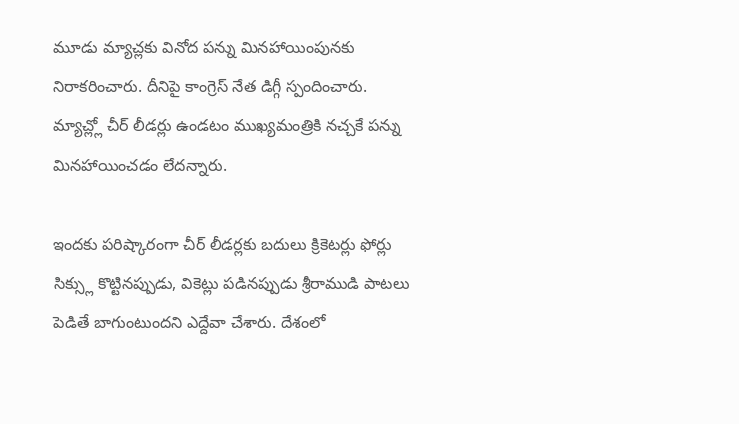మూడు మ్యాచ్లకు వినోద పన్ను మినహాయింపునకు నిరాకరించారు. దీనిపై కాంగ్రెస్ నేత డిగ్గీ స్పందించారు. మ్యాచ్ల్లో చీర్ లీడర్లు ఉండటం ముఖ్యమంత్రికి నచ్చకే పన్ను మినహాయించడం లేదన్నారు.

ఇందకు పరిష్కారంగా చీర్ లీడర్లకు బదులు క్రికెటర్లు ఫోర్లు సిక్స్లు కొట్టినప్పుడు, వికెట్లు పడినప్పుడు శ్రీరాముడి పాటలు పెడితే బాగుంటుందని ఎద్దేవా చేశారు. దేశంలో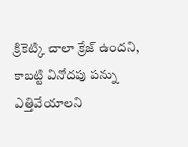క్రికెట్కి చాలా క్రేజ్ ఉందని, కాబట్టి వినోదపు పన్ను ఎత్తివేయాలని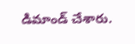డిమాండ్ చేశారు.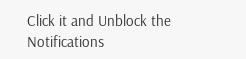Click it and Unblock the Notifications